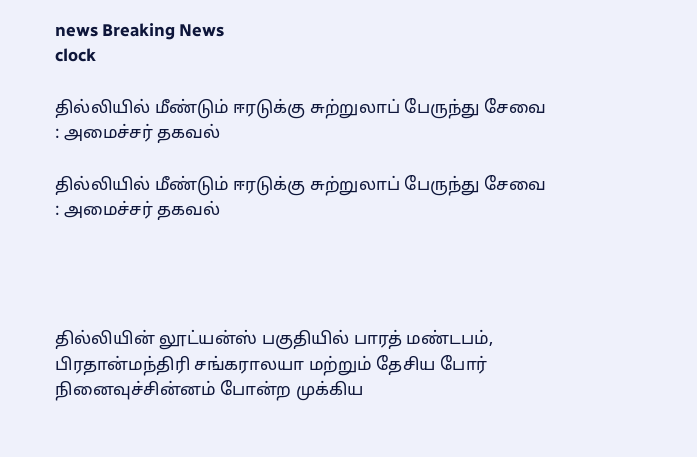news Breaking News
clock

தில்லியில் மீண்டும் ஈரடுக்கு சுற்றுலாப் பேருந்து சேவை : அமைச்சர் தகவல்

தில்லியில் மீண்டும் ஈரடுக்கு சுற்றுலாப் பேருந்து சேவை : அமைச்சர் தகவல்




தில்லியின் லூட்யன்ஸ் பகுதியில் பாரத் மண்டபம், பிரதான்மந்திரி சங்கராலயா மற்றும் தேசிய போர் நினைவுச்சின்னம் போன்ற முக்கிய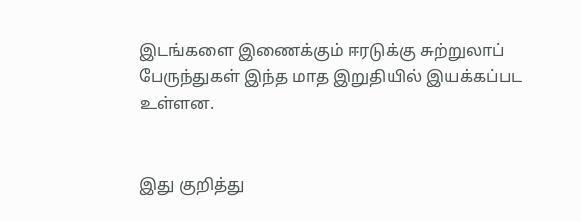இடங்களை இணைக்கும் ஈரடுக்கு சுற்றுலாப் பேருந்துகள் இந்த மாத இறுதியில் இயக்கப்பட உள்ளன.


இது குறித்து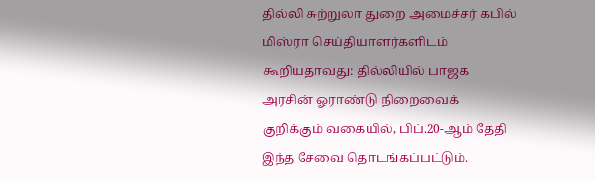தில்லி சுற்றுலா துறை அமைச்சர் கபில் மிஸ்ரா செய்தியாளர்களிடம் கூறியதாவது: தில்லியில் பாஜக அரசின் ஓராண்டு நிறைவைக் குறிக்கும் வகையில், பிப்.20-ஆம் தேதி இந்த சேவை தொடங்கப்பட்டும்.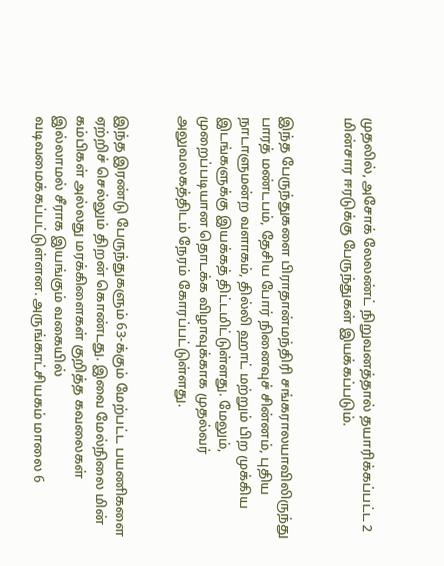முதலில், அசோக் லேலண்ட் நிறுவனத்தால் தயாரிக்கப்பட்ட 2 மின்சார ஈரடுக்கு பேருந்துகள் இயக்கப்படும்.


இந்த பேருந்துகளை பிராதான்மந்திரி சங்கராலயாவிலிருந்து பாரத் மண்டபம், தேசிய போர் நினைவுச் சின்னம், புதிய நாடாளுமன்ற வளாகம், தில்லி ஹாட் மற்றும் பிற முக்கிய இடங்களுக்கு இயக்கத் திட்டமிட்டுள்ளது. மேலும், முறைப்படியான தொடக்க விழாவுக்காக முதல்வர் அலுவலகத்திடம் நேரம் கோரப்பட்டுள்ளது.


இந்த இரண்டு பேருந்துகளும் 63-க்கும் மேற்பட்ட பயணிகளை ஏற்றிச் செல்லும் திறன் கொண்டது. இவை மேல்நிலை மின் கம்பிகள் அல்லது மரக்கிளைகள் குறித்த கவலைகள் இல்லாமல் சீராக இயங்கும் வகையில் வடிவமைக்கப்பட்டுள்ளன. அருங்காட்சியகம் மாலை 6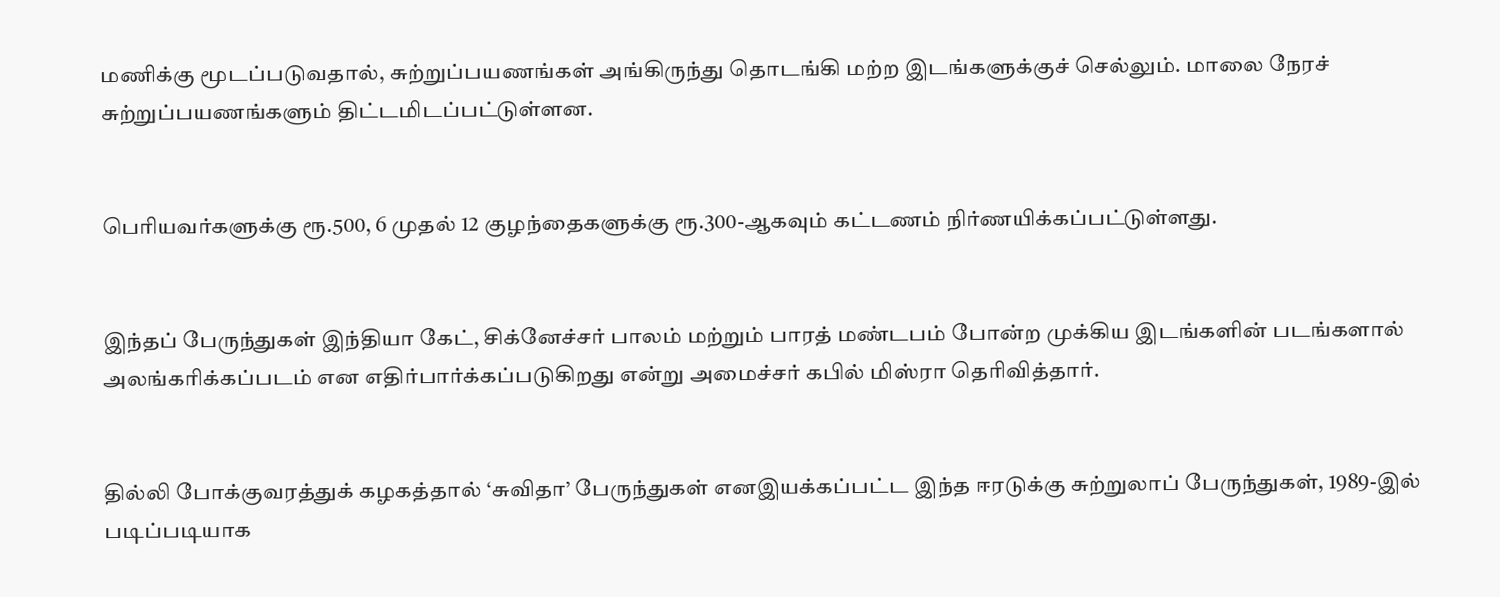மணிக்கு மூடப்படுவதால், சுற்றுப்பயணங்கள் அங்கிருந்து தொடங்கி மற்ற இடங்களுக்குச் செல்லும். மாலை நேரச் சுற்றுப்பயணங்களும் திட்டமிடப்பட்டுள்ளன.


பெரியவர்களுக்கு ரூ.500, 6 முதல் 12 குழந்தைகளுக்கு ரூ.300-ஆகவும் கட்டணம் நிர்ணயிக்கப்பட்டுள்ளது.


இந்தப் பேருந்துகள் இந்தியா கேட், சிக்னேச்சர் பாலம் மற்றும் பாரத் மண்டபம் போன்ற முக்கிய இடங்களின் படங்களால் அலங்கரிக்கப்படம் என எதிர்பார்க்கப்படுகிறது என்று அமைச்சர் கபில் மிஸ்ரா தெரிவித்தார்.


தில்லி போக்குவரத்துக் கழகத்தால் ‘சுவிதா’ பேருந்துகள் எனஇயக்கப்பட்ட இந்த ஈரடுக்கு சுற்றுலாப் பேருந்துகள், 1989-இல் படிப்படியாக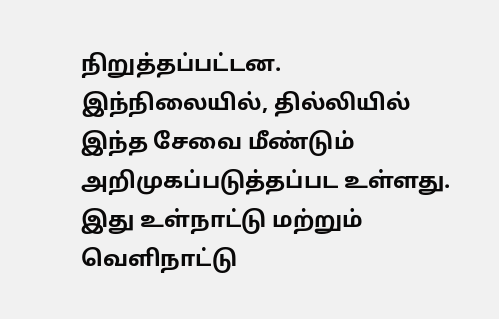நிறுத்தப்பட்டன. இந்நிலையில், தில்லியில் இந்த சேவை மீண்டும் அறிமுகப்படுத்தப்பட உள்ளது. இது உள்நாட்டு மற்றும் வெளிநாட்டு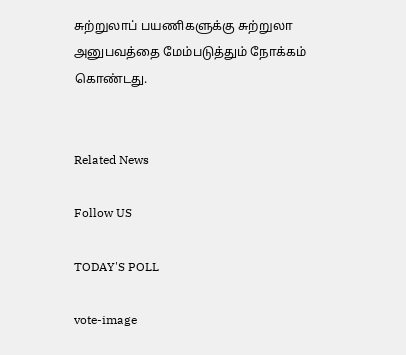சுற்றுலாப் பயணிகளுக்கு சுற்றுலா அனுபவத்தை மேம்படுத்தும் நோக்கம் கொண்டது.


Related News

Follow US

TODAY'S POLL

vote-image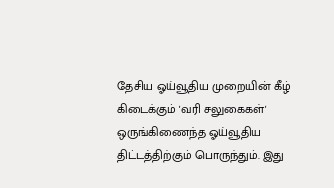தேசிய ஓய்வூதிய முறையின் கீழ் கிடைக்கும் 'வரி சலுகைகள்' ஒருங்கிணைந்த ஓய்வூதிய திட்டத்திற்கும் பொருந்தும். இது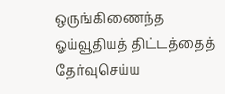ஒருங்கிணைந்த ஓய்வூதியத் திட்டத்தைத் தேர்வுசெய்ய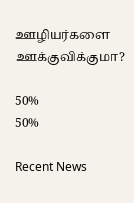ஊழியர்களை ஊக்குவிக்குமா?

50%
50%

Recent News